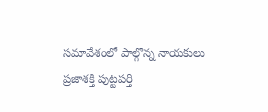సమావేశంలో పాల్గొన్న నాయకులు
ప్రజాశక్తి పుట్టపర్తి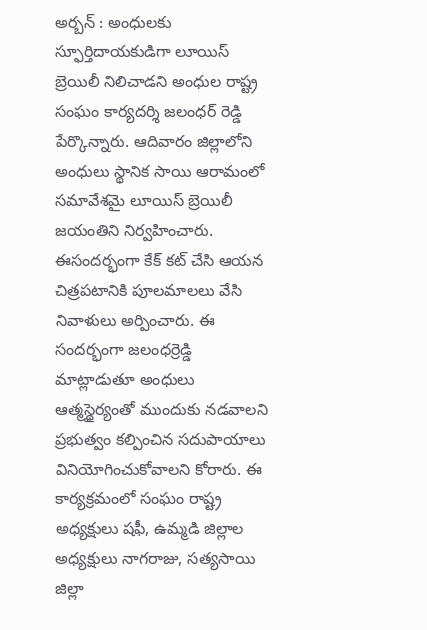అర్బన్ : అంధులకు స్ఫూర్తిదాయకుడిగా లూయిస్ బ్రెయిలీ నిలిచాడని అంధుల రాష్ట్ర సంఘం కార్యదర్శి జలంధర్ రెడ్డి పేర్కొన్నారు. ఆదివారం జిల్లాలోని అంధులు స్థానిక సాయి ఆరామంలో సమావేశమై లూయిస్ బ్రెయిలీ జయంతిని నిర్వహించారు. ఈసందర్భంగా కేక్ కట్ చేసి ఆయన చిత్రపటానికి పూలమాలలు వేసి నివాళులు అర్పించారు. ఈ సందర్భంగా జలంధర్రెడ్డి మాట్లాడుతూ అంధులు ఆత్మస్థైర్యంతో ముందుకు నడవాలని ప్రభుత్వం కల్పించిన సదుపాయాలు వినియోగించుకోవాలని కోరారు. ఈ కార్యక్రమంలో సంఘం రాష్ట్ర అధ్యక్షులు షఫీ, ఉమ్మడి జిల్లాల అధ్యక్షులు నాగరాజు, సత్యసాయి జిల్లా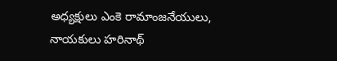అధ్యక్షులు ఎంకె రామాంజనేయులు, నాయకులు హరినాథ్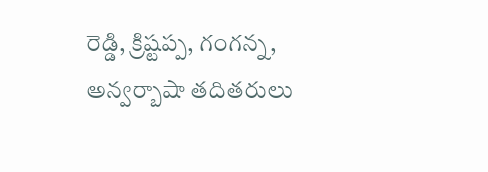రెడ్డి, క్రిష్టప్ప, గంగన్న, అన్వర్బాషా తదితరులు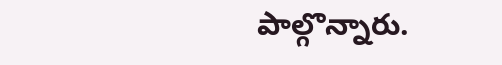పాల్గొన్నారు.